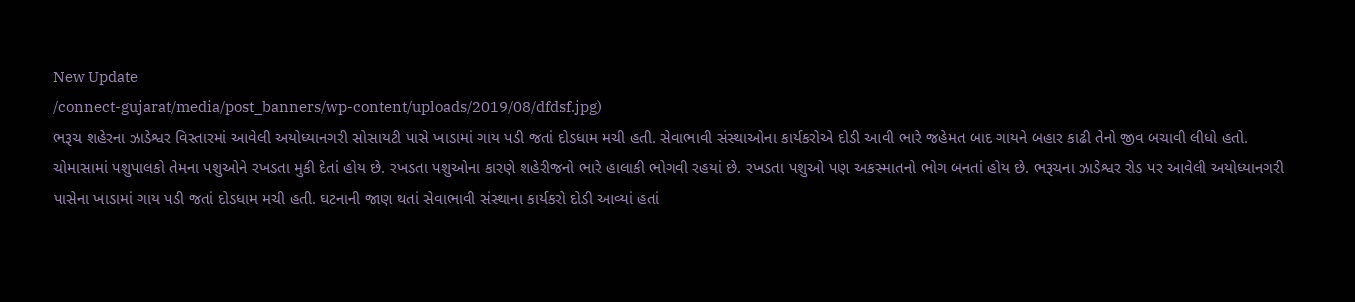New Update
/connect-gujarat/media/post_banners/wp-content/uploads/2019/08/dfdsf.jpg)
ભરૂચ શહેરના ઝાડેશ્વર વિસ્તારમાં આવેલી અયોધ્યાનગરી સોસાયટી પાસે ખાડામાં ગાય પડી જતાં દોડધામ મચી હતી. સેવાભાવી સંસ્થાઓના કાર્યકરોએ દોડી આવી ભારે જહેમત બાદ ગાયને બહાર કાઢી તેનો જીવ બચાવી લીધો હતો.
ચોમાસામાં પશુપાલકો તેમના પશુઓને રખડતા મુકી દેતાં હોય છે. રખડતા પશુઓના કારણે શહેરીજનો ભારે હાલાકી ભોગવી રહયાં છે. રખડતા પશુઓ પણ અકસ્માતનો ભોગ બનતાં હોય છે. ભરૂચના ઝાડેશ્વર રોડ પર આવેલી અયોધ્યાનગરી પાસેના ખાડામાં ગાય પડી જતાં દોડધામ મચી હતી. ઘટનાની જાણ થતાં સેવાભાવી સંસ્થાના કાર્યકરો દોડી આવ્યાં હતાં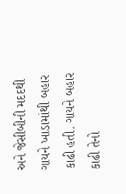અને જેસીબીની મદદથી ગાયને ખાડામાંથી બહાર કાઢી હતી. ગાયને બહાર કાઢી તેનો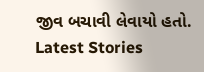જીવ બચાવી લેવાયો હતો.
Latest Stories